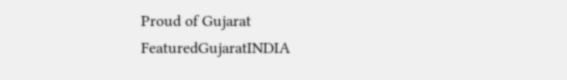Proud of Gujarat
FeaturedGujaratINDIA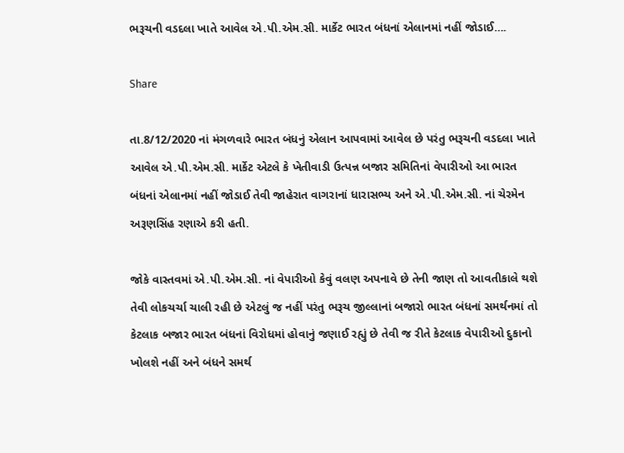ભરૂચની વડદલા ખાતે આવેલ એ.પી.એમ.સી. માર્કેટ ભારત બંધનાં એલાનમાં નહીં જોડાઈ….

Share

તા.8/12/2020 નાં મંગળવારે ભારત બંધનું એલાન આપવામાં આવેલ છે પરંતુ ભરૂચની વડદલા ખાતે આવેલ એ.પી.એમ.સી. માર્કેટ એટલે કે ખેતીવાડી ઉત્પન્ન બજાર સમિતિનાં વેપારીઓ આ ભારત બંધનાં એલાનમાં નહીં જોડાઈ તેવી જાહેરાત વાગરાનાં ધારાસભ્ય અને એ.પી.એમ.સી. નાં ચેરમેન અરૂણસિંહ રણાએ કરી હતી.

જોકે વાસ્તવમાં એ.પી.એમ.સી. નાં વેપારીઓ કેવું વલણ અપનાવે છે તેની જાણ તો આવતીકાલે થશે તેવી લોકચર્ચા ચાલી રહી છે એટલું જ નહીં પરંતુ ભરૂચ જીલ્લાનાં બજારો ભારત બંધનાં સમર્થનમાં તો કેટલાક બજાર ભારત બંધનાં વિરોધમાં હોવાનું જણાઈ રહ્યું છે તેવી જ રીતે કેટલાક વેપારીઓ દુકાનો ખોલશે નહીં અને બંધને સમર્થ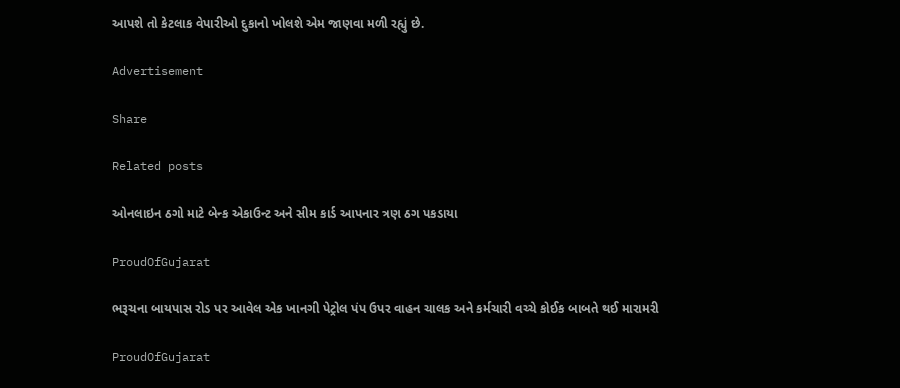આપશે તો કેટલાક વેપારીઓ દુકાનો ખોલશે એમ જાણવા મળી રહ્યું છે.

Advertisement

Share

Related posts

ઓનલાઇન ઠગો માટે બેન્ક એકાઉન્ટ અને સીમ કાર્ડ આપનાર ત્રણ ઠગ પકડાયા

ProudOfGujarat

ભરૂચના બાયપાસ રોડ પર આવેલ એક ખાનગી પેટ્રોલ પંપ ઉપર વાહન ચાલક અને કર્મચારી વચ્ચે કોઈક બાબતે થઈ મારામરી

ProudOfGujarat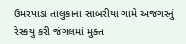ઉમરપાડા તાલુકાના સાબરીયા ગામે અજગરનું રેસ્કયુ કરી જંગલમાં મુક્ત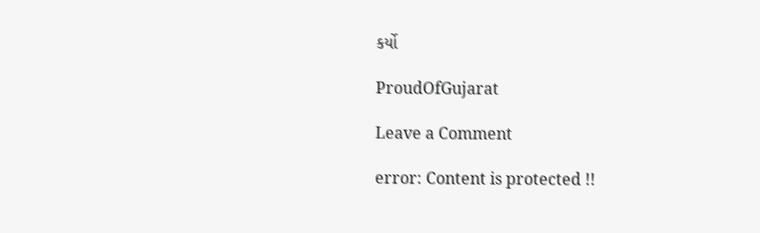કર્યો

ProudOfGujarat

Leave a Comment

error: Content is protected !!